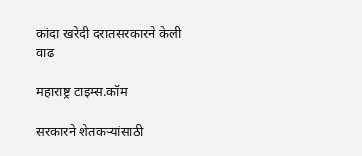कांदा खरेदी दरातसरकारने केली वाढ

महाराष्ट्र टाइम्स.कॉम

सरकारने शेतकऱ्यांसाठी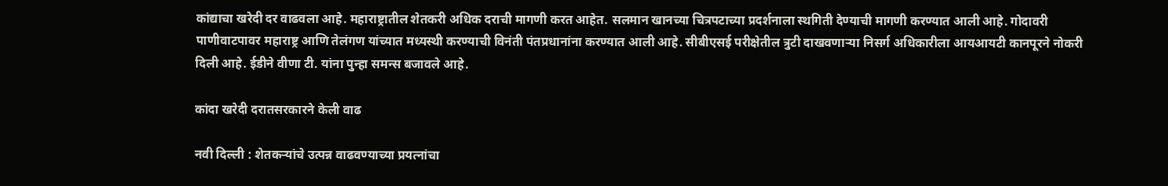कांद्याचा खरेदी दर वाढवला आहे. महाराष्ट्रातील शेतकरी अधिक दराची मागणी करत आहेत. सलमान खानच्या चित्रपटाच्या प्रदर्शनाला स्थगिती देण्याची मागणी करण्यात आली आहे. गोदावरी पाणीवाटपावर महाराष्ट्र आणि तेलंगण यांच्यात मध्यस्थी करण्याची विनंती पंतप्रधानांना करण्यात आली आहे. सीबीएसई परीक्षेतील त्रुटी दाखवणाऱ्या निसर्ग अधिकारीला आयआयटी कानपूरने नोकरी दिली आहे. ईडीने वीणा टी. यांना पुन्हा समन्स बजावले आहे.

कांदा खरेदी दरातसरकारने केली वाढ

नवी दिल्ली : शेतकऱ्यांचे उत्पन्न वाढवण्याच्या प्रयत्नांचा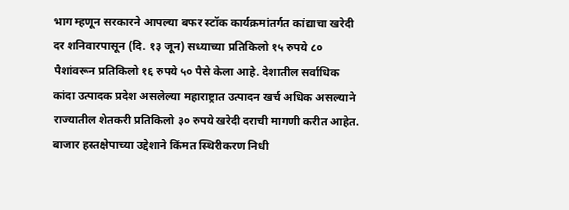भाग म्हणून सरकारने आपल्या बफर स्टॉक कार्यक्रमांतर्गत कांद्याचा खरेदी दर शनिवारपासून (दि. १३ जून) सध्याच्या प्रतिकिलो १५ रुपये ८० पैशांवरून प्रतिकिलो १६ रुपये ५० पैसे केला आहे. देशातील सर्वाधिक कांदा उत्पादक प्रदेश असलेल्या महाराष्ट्रात उत्पादन खर्च अधिक असल्याने राज्यातील शेतकरी प्रतिकिलो ३० रुपये खरेदी दराची मागणी करीत आहेत. बाजार हस्तक्षेपाच्या उद्देशाने किंमत स्थिरीकरण निधी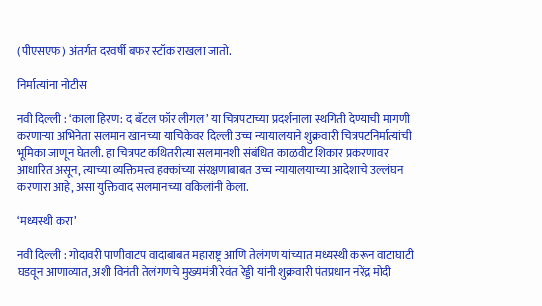(पीएसएफ) अंतर्गत दरवर्षी बफर स्टॉक राखला जातो.

निर्मात्यांना नोटीस

नवी दिल्ली : ‘काला हिरण: द बॅटल फॉर लीगल’ या चित्रपटाच्या प्रदर्शनाला स्थगिती देण्याची मागणी करणाऱ्या अभिनेता सलमान खानच्या याचिकेवर दिल्ली उच्च न्यायालयाने शुक्रवारी चित्रपटनिर्मात्यांची भूमिका जाणून घेतली. हा चित्रपट कथितरीत्या सलमानशी संबंधित काळवीट शिकार प्रकरणावर आधारित असून, त्याच्या व्यक्तिमत्त्व हक्कांच्या संरक्षणाबाबत उच्च न्यायालयाच्या आदेशाचे उल्लंघन करणारा आहे, असा युक्तिवाद सलमानच्या वकिलांनी केला.

‘मध्यस्थी करा’

नवी दिल्ली : गोदावरी पाणीवाटप वादाबाबत महाराष्ट्र आणि तेलंगण यांच्यात मध्यस्थी करून वाटाघाटी घडवून आणाव्यात, अशी विनंती तेलंगणचे मुख्यमंत्री रेवंत रेड्डी यांनी शुक्रवारी पंतप्रधान नरेंद्र मोदी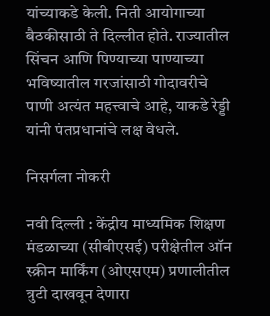यांच्याकडे केली. निती आयोगाच्या बैठकीसाठी ते दिल्लीत होते. राज्यातील सिंचन आणि पिण्याच्या पाण्याच्या भविष्यातील गरजांसाठी गोदावरीचे पाणी अत्यंत महत्त्वाचे आहे, याकडे रेड्डी यांनी पंतप्रधानांचे लक्ष वेधले.

निसर्गला नोकरी

नवी दिल्ली : केंद्रीय माध्यमिक शिक्षण मंडळाच्या (सीबीएसई) परीक्षेतील ऑन स्क्रीन मार्किंग (ओएसएम) प्रणालीतील त्रुटी दाखवून देणारा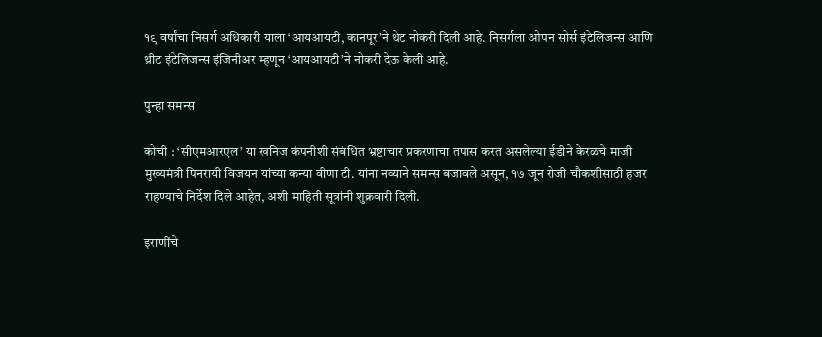१९ वर्षांचा निसर्ग अधिकारी याला ‘आयआयटी, कानपूर’ने थेट नोकरी दिली आहे. निसर्गला ओपन सोर्स इंटेलिजन्स आणि थ्रीट इंटेलिजन्स इंजिनीअर म्हणून ‘आयआयटी’ने नोकरी देऊ केली आहे.

पुन्हा समन्स

कोची : ‘सीएमआरएल’ या खनिज कंपनीशी संबंधित भ्रष्टाचार प्रकरणाचा तपास करत असलेल्या ईडीने केरळचे माजी मुख्यमंत्री पिनरायी विजयन यांच्या कन्या वीणा टी. यांना नव्याने समन्स बजावले असून, १७ जून रोजी चौकशीसाठी हजर राहण्याचे निर्देश दिले आहेत, अशी माहिती सूत्रांनी शुक्रवारी दिली.

इराणींचे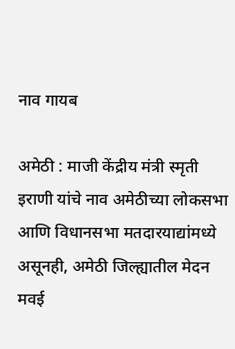नाव गायब

अमेठी : माजी केंद्रीय मंत्री स्मृती इराणी यांचे नाव अमेठीच्या लोकसभा आणि विधानसभा मतदारयाद्यांमध्ये असूनही, अमेठी जिल्ह्यातील मेदन मवई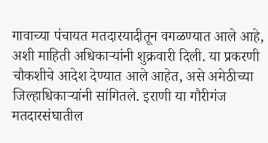गावाच्या पंचायत मतदारयादीतून वगळण्यात आले आहे, अशी माहिती अधिकाऱ्यांनी शुक्रवारी दिली. या प्रकरणी चौकशीचे आदेश देण्यात आले आहेत, असे अमेठीच्या जिल्हाधिकाऱ्यांनी सांगितले. इराणी या गौरीगंज मतदारसंघातील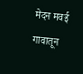मेदन मवई गावातून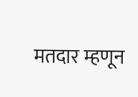मतदार म्हणून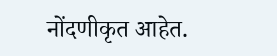नोंदणीकृत आहेत.